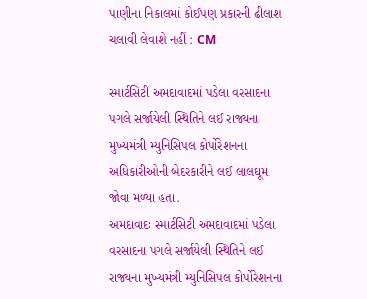પાણીના નિકાલમાં કોઈપણ પ્રકારની ઢીલાશ ચલાવી લેવાશે નહીં : CM

સ્માર્ટસિટી અમદાવાદમાં પડેલા વરસાદના પગલે સર્જાયેલી સ્થિતિને લઈ રાજ્યના મુખ્યમંત્રી મ્યુનિસિપલ કોર્પોરેશનના અધિકારીઓની બેદરકારીને લઈ લાલઘૂમ જોવા મળ્યા હતા.
અમદાવાદઃ સ્માર્ટસિટી અમદાવાદમાં પડેલા વરસાદના પગલે સર્જાયેલી સ્થિતિને લઈ રાજ્યના મુખ્યમંત્રી મ્યુનિસિપલ કોર્પોરેશનના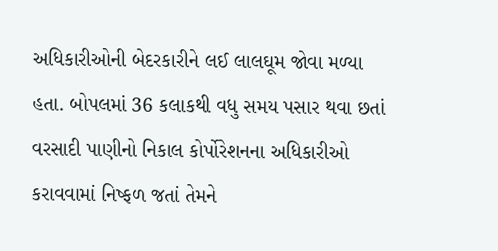અધિકારીઓની બેદરકારીને લઈ લાલઘૂમ જોવા મળ્યા હતા. બોપલમાં 36 કલાકથી વધુ સમય પસાર થવા છતાં વરસાદી પાણીનો નિકાલ કોર્પોરેશનના અધિકારીઓ કરાવવામાં નિષ્ફળ જતાં તેમને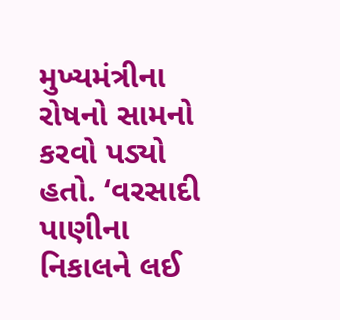મુખ્યમંત્રીના રોષનો સામનો કરવો પડ્યો હતો. ‘વરસાદી પાણીના નિકાલને લઈ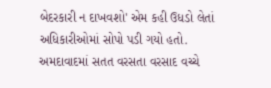બેદરકારી ન દાખવશો' એમ કહી ઉધડો લેતાં અધિકારીઓમાં સોપો પડી ગયો હતો. અમદાવાદમાં સતત વરસતા વરસાદ વચ્ચે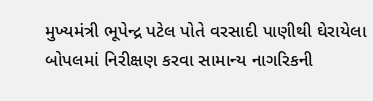મુખ્યમંત્રી ભૂપેન્દ્ર પટેલ પોતે વરસાદી પાણીથી ઘેરાયેલા બોપલમાં નિરીક્ષણ કરવા સામાન્ય નાગરિકની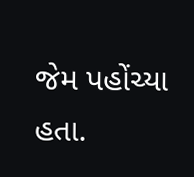જેમ પહોંચ્યા હતા.